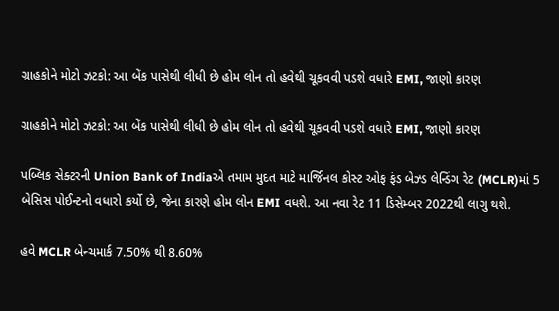ગ્રાહકોને મોટો ઝટકો: આ બેંક પાસેથી લીધી છે હોમ લોન તો હવેથી ચૂકવવી પડશે વધારે EMI, જાણો કારણ

ગ્રાહકોને મોટો ઝટકો: આ બેંક પાસેથી લીધી છે હોમ લોન તો હવેથી ચૂકવવી પડશે વધારે EMI, જાણો કારણ

પબ્લિક સેક્ટરની Union Bank of Indiaએ તમામ મુદત માટે માર્જિનલ કોસ્ટ ઓફ ફંડ બેઝ્ડ લેન્ડિંગ રેટ (MCLR)માં 5 બેસિસ પોઈન્ટનો વધારો કર્યો છે, જેના કારણે હોમ લોન EMI વધશે. આ નવા રેટ 11 ડિસેમ્બર 2022થી લાગુ થશે.

હવે MCLR બેન્ચમાર્ક 7.50% થી 8.60%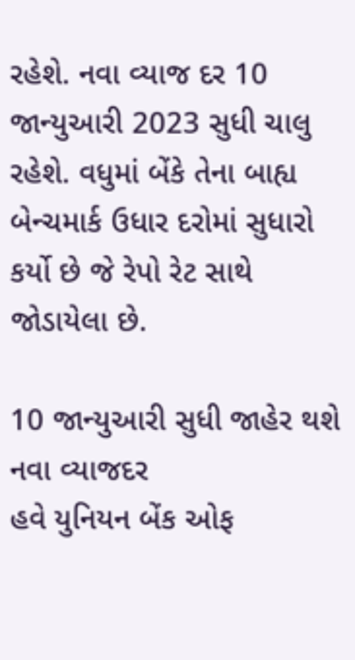રહેશે. નવા વ્યાજ દર 10 જાન્યુઆરી 2023 સુધી ચાલુ રહેશે. વધુમાં બેંકે તેના બાહ્ય બેન્ચમાર્ક ઉધાર દરોમાં સુધારો કર્યો છે જે રેપો રેટ સાથે જોડાયેલા છે.

10 જાન્યુઆરી સુધી જાહેર થશે નવા વ્યાજદર
હવે યુનિયન બેંક ઓફ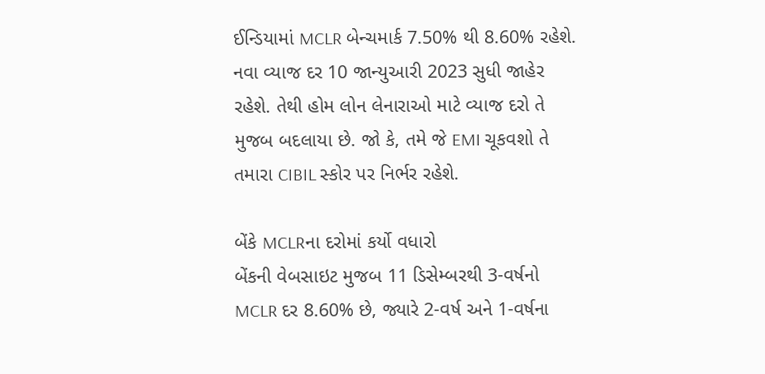ઈન્ડિયામાં MCLR બેન્ચમાર્ક 7.50% થી 8.60% રહેશે. નવા વ્યાજ દર 10 જાન્યુઆરી 2023 સુધી જાહેર રહેશે. તેથી હોમ લોન લેનારાઓ માટે વ્યાજ દરો તે મુજબ બદલાયા છે. જો કે, તમે જે EMI ચૂકવશો તે તમારા CIBIL સ્કોર પર નિર્ભર રહેશે.

બેંકે MCLRના દરોમાં કર્યો વધારો
બેંકની વેબસાઇટ મુજબ 11 ડિસેમ્બરથી 3-વર્ષનો MCLR દર 8.60% છે, જ્યારે 2-વર્ષ અને 1-વર્ષના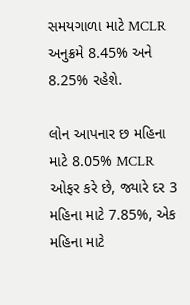સમયગાળા માટે MCLR અનુક્રમે 8.45% અને 8.25% રહેશે.

લોન આપનાર છ મહિના માટે 8.05% MCLR ઓફર કરે છે, જ્યારે દર 3 મહિના માટે 7.85%, એક મહિના માટે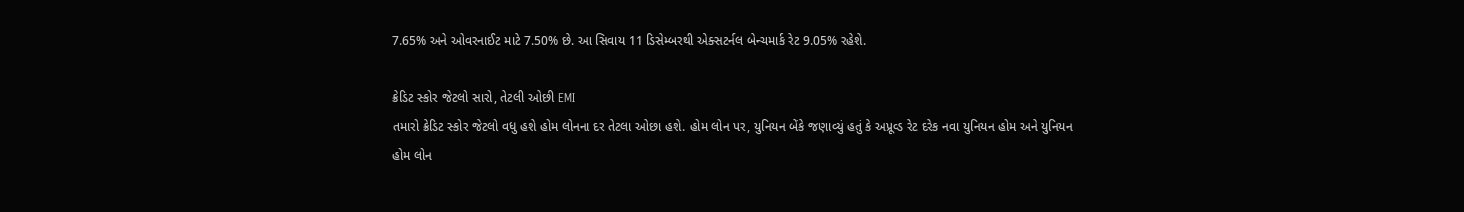7.65% અને ઓવરનાઈટ માટે 7.50% છે. આ સિવાય 11 ડિસેમ્બરથી એક્સટર્નલ બેન્ચમાર્ક રેટ 9.05% રહેશે.

ક્રેડિટ સ્કોર જેટલો સારો, તેટલી ઓછી EMI
તમારો ક્રેડિટ સ્કોર જેટલો વધુ હશે હોમ લોનના દર તેટલા ઓછા હશે. હોમ લોન પર, યુનિયન બેંકે જણાવ્યું હતું કે અપ્રૂવ્ડ રેટ દરેક નવા યુનિયન હોમ અને યુનિયન હોમ લોન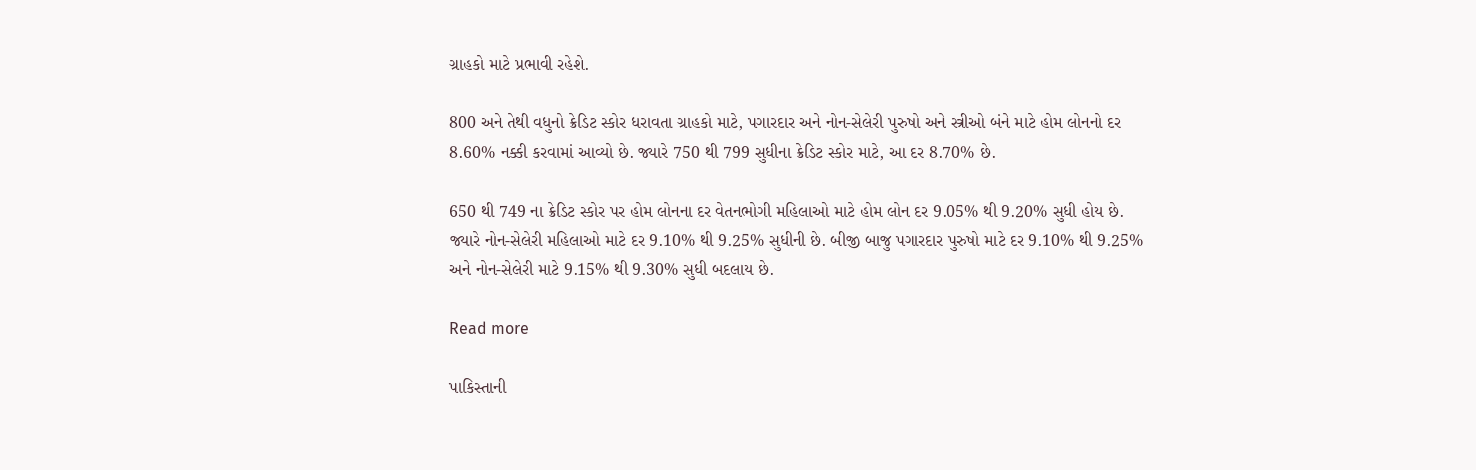ગ્રાહકો માટે પ્રભાવી રહેશે.

800 અને તેથી વધુનો ક્રેડિટ સ્કોર ધરાવતા ગ્રાહકો માટે, પગારદાર અને નોન-સેલેરી પુરુષો અને સ્ત્રીઓ બંને માટે હોમ લોનનો દર 8.60% નક્કી કરવામાં આવ્યો છે. જ્યારે 750 થી 799 સુધીના ક્રેડિટ સ્કોર માટે, આ દર 8.70% છે.

650 થી 749 ના ક્રેડિટ સ્કોર પર હોમ લોનના દર વેતનભોગી મહિલાઓ માટે હોમ લોન દર 9.05% થી 9.20% સુધી હોય છે. જ્યારે નોન-સેલેરી મહિલાઓ માટે દર 9.10% થી 9.25% સુધીની છે. બીજી બાજુ પગારદાર પુરુષો માટે દર 9.10% થી 9.25% અને નોન-સેલેરી માટે 9.15% થી 9.30% સુધી બદલાય છે.

Read more

પાકિસ્તાની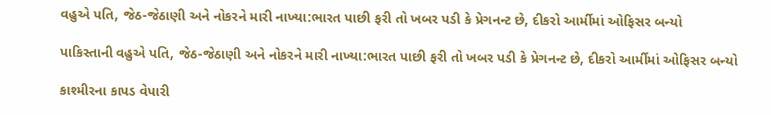વહુએ પતિ, જેઠ-જેઠાણી અને નોકરને મારી નાખ્યા:ભારત પાછી ફરી તો ખબર પડી કે પ્રેગનન્ટ છે, દીકરો આર્મીમાં ઓફિસર બન્યો

પાકિસ્તાની વહુએ પતિ, જેઠ-જેઠાણી અને નોકરને મારી નાખ્યા:ભારત પાછી ફરી તો ખબર પડી કે પ્રેગનન્ટ છે, દીકરો આર્મીમાં ઓફિસર બન્યો

કાશ્મીરના કાપડ વેપારી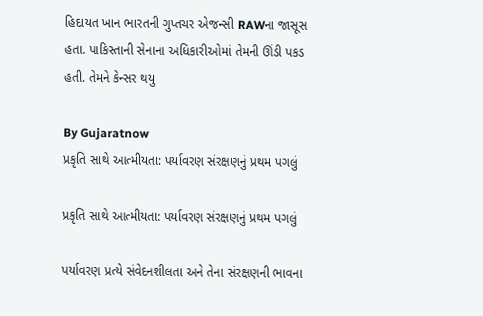હિદાયત ખાન ભારતની ગુપ્તચર એજન્સી RAWના જાસૂસ હતા. પાકિસ્તાની સેનાના અધિકારીઓમાં તેમની ઊંડી પકડ હતી. તેમને કેન્સર થયુ

By Gujaratnow
પ્રકૃતિ સાથે આત્મીયતા: પર્યાવરણ સંરક્ષણનું પ્રથમ પગલું

પ્રકૃતિ સાથે આત્મીયતા: પર્યાવરણ સંરક્ષણનું પ્રથમ પગલું

પર્યાવરણ પ્રત્યે સંવેદનશીલતા અને તેના સંરક્ષણની ભાવના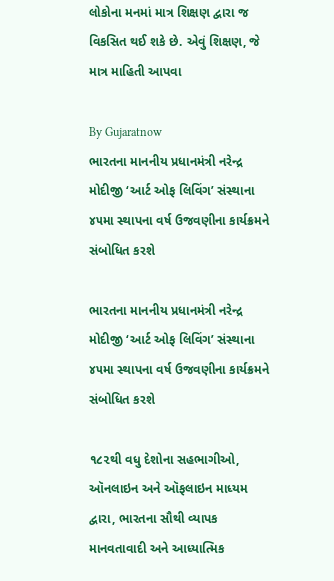લોકોના મનમાં માત્ર શિક્ષણ દ્વારા જ વિકસિત થઈ શકે છે. એવું શિક્ષણ, જે માત્ર માહિતી આપવા

By Gujaratnow
ભારતના માનનીય પ્રધાનમંત્રી નરેન્દ્ર મોદીજી ‘આર્ટ ઓફ લિવિંગ’ સંસ્થાના ૪૫મા સ્થાપના વર્ષ ઉજવણીના કાર્યક્રમને સંબોધિત કરશે

ભારતના માનનીય પ્રધાનમંત્રી નરેન્દ્ર મોદીજી ‘આર્ટ ઓફ લિવિંગ’ સંસ્થાના ૪૫મા સ્થાપના વર્ષ ઉજવણીના કાર્યક્રમને સંબોધિત કરશે

૧૮૨થી વધુ દેશોના સહભાગીઓ, ઑનલાઇન અને ઑફલાઇન માધ્યમ દ્વારા, ભારતના સૌથી વ્યાપક માનવતાવાદી અને આધ્યાત્મિક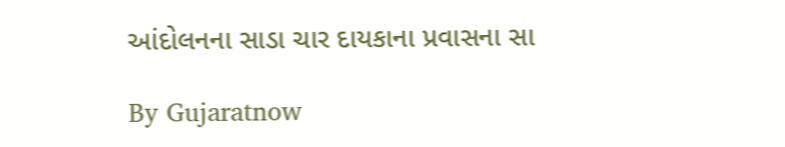આંદોલનના સાડા ચાર દાયકાના પ્રવાસના સા

By Gujaratnow